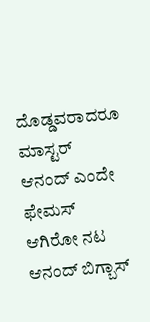ದೊಡ್ಡವರಾದರೂ ಮಾಸ್ಟರ್ ಆನಂದ್ ಎಂದೇ ಫೇಮಸ್ ಆಗಿರೋ ನಟ ಆನಂದ್ ಬಿಗ್ಬಾಸ್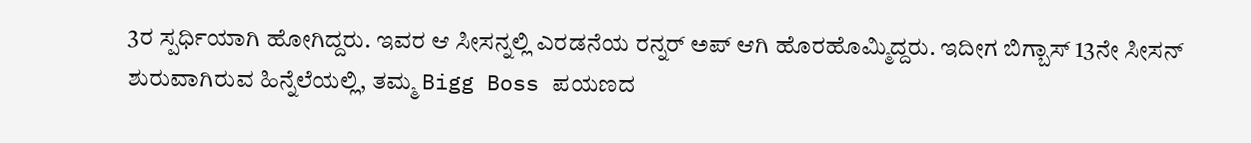3ರ ಸ್ಪರ್ಧಿಯಾಗಿ ಹೋಗಿದ್ದರು. ಇವರ ಆ ಸೀಸನ್ನಲ್ಲಿ ಎರಡನೆಯ ರನ್ನರ್ ಅಪ್ ಆಗಿ ಹೊರಹೊಮ್ಮಿದ್ದರು. ಇದೀಗ ಬಿಗ್ಬಾಸ್ 13ನೇ ಸೀಸನ್ ಶುರುವಾಗಿರುವ ಹಿನ್ನೆಲೆಯಲ್ಲಿ, ತಮ್ಮ Bigg Boss ಪಯಣದ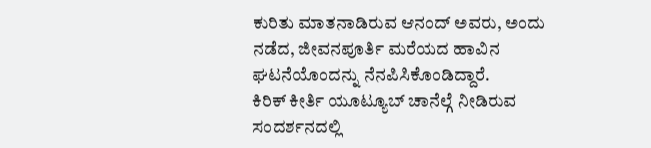ಕುರಿತು ಮಾತನಾಡಿರುವ ಆನಂದ್ ಅವರು, ಅಂದು ನಡೆದ, ಜೀವನಪೂರ್ತಿ ಮರೆಯದ ಹಾವಿನ ಘಟನೆಯೊಂದನ್ನು ನೆನಪಿಸಿಕೊಂಡಿದ್ದಾರೆ.
ಕಿರಿಕ್ ಕೀರ್ತಿ ಯೂಟ್ಯೂಬ್ ಚಾನೆಲ್ಗೆ ನೀಡಿರುವ ಸಂದರ್ಶನದಲ್ಲಿ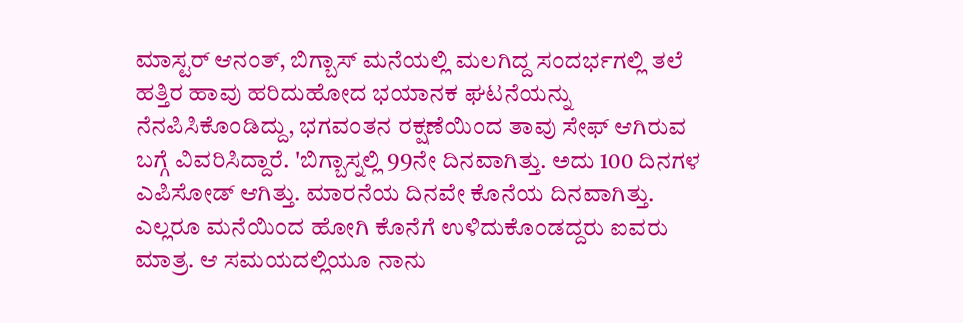ಮಾಸ್ಟರ್ ಆನಂತ್, ಬಿಗ್ಬಾಸ್ ಮನೆಯಲ್ಲಿ ಮಲಗಿದ್ದ ಸಂದರ್ಭಗಲ್ಲಿ ತಲೆ ಹತ್ತಿರ ಹಾವು ಹರಿದುಹೋದ ಭಯಾನಕ ಘಟನೆಯನ್ನು ನೆನಪಿಸಿಕೊಂಡಿದ್ದು, ಭಗವಂತನ ರಕ್ಷಣೆಯಿಂದ ತಾವು ಸೇಫ್ ಆಗಿರುವ ಬಗ್ಗೆ ವಿವರಿಸಿದ್ದಾರೆ. 'ಬಿಗ್ಬಾಸ್ನಲ್ಲಿ 99ನೇ ದಿನವಾಗಿತ್ತು. ಅದು 100 ದಿನಗಳ ಎಪಿಸೋಡ್ ಆಗಿತ್ತು. ಮಾರನೆಯ ದಿನವೇ ಕೊನೆಯ ದಿನವಾಗಿತ್ತು. ಎಲ್ಲರೂ ಮನೆಯಿಂದ ಹೋಗಿ ಕೊನೆಗೆ ಉಳಿದುಕೊಂಡದ್ದರು ಐವರು ಮಾತ್ರ. ಆ ಸಮಯದಲ್ಲಿಯೂ ನಾನು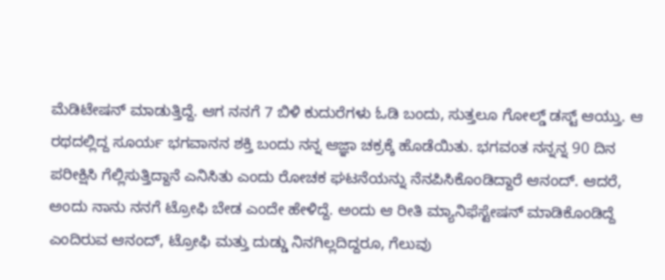ಮೆಡಿಟೇಷನ್ ಮಾಡುತ್ತಿದ್ದೆ. ಆಗ ನನಗೆ 7 ಬಿಳಿ ಕುದುರೆಗಳು ಓಡಿ ಬಂದು, ಸುತ್ತಲೂ ಗೋಲ್ಡ್ ಡಸ್ಟ್ ಆಯ್ತು. ಆ ರಥದಲ್ಲಿದ್ದ ಸೂರ್ಯ ಭಗವಾನನ ಶಕ್ತಿ ಬಂದು ನನ್ನ ಆಜ್ಞಾ ಚಕ್ರಕ್ಕೆ ಹೊಡೆಯಿತು. ಭಗವಂತ ನನ್ನನ್ನ 90 ದಿನ ಪರೀಕ್ಷಿಸಿ ಗೆಲ್ಲಿಸುತ್ತಿದ್ದಾನೆ ಎನಿಸಿತು ಎಂದು ರೋಚಕ ಘಟನೆಯನ್ನು ನೆನಪಿಸಿಕೊಂಡಿದ್ದಾರೆ ಆನಂದ್. ಆದರೆ, ಅಂದು ನಾನು ನನಗೆ ಟ್ರೋಫಿ ಬೇಡ ಎಂದೇ ಹೇಳಿದ್ದೆ. ಅಂದು ಆ ರೀತಿ ಮ್ಯಾನಿಫೆಸ್ಟೇಷನ್ ಮಾಡಿಕೊಂಡಿದ್ದೆ ಎಂದಿರುವ ಆನಂದ್, ಟ್ರೋಫಿ ಮತ್ತು ದುಡ್ಡು ನಿನಗಿಲ್ಲದಿದ್ದರೂ, ಗೆಲುವು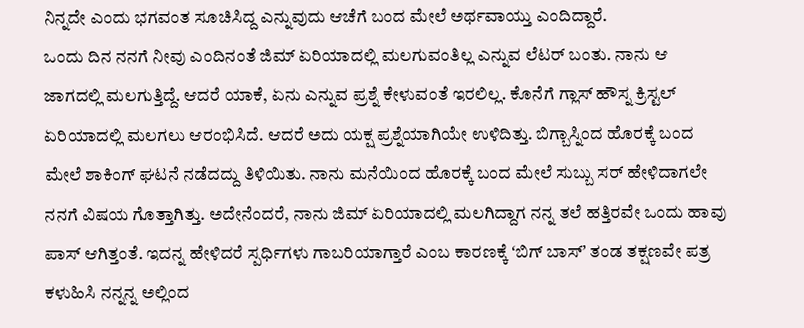ನಿನ್ನದೇ ಎಂದು ಭಗವಂತ ಸೂಚಿಸಿದ್ದ ಎನ್ನುವುದು ಆಚೆಗೆ ಬಂದ ಮೇಲೆ ಅರ್ಥವಾಯ್ತು ಎಂದಿದ್ದಾರೆ.
ಒಂದು ದಿನ ನನಗೆ ನೀವು ಎಂದಿನಂತೆ ಜಿಮ್ ಏರಿಯಾದಲ್ಲಿ ಮಲಗುವಂತಿಲ್ಲ ಎನ್ನುವ ಲೆಟರ್ ಬಂತು. ನಾನು ಆ ಜಾಗದಲ್ಲಿ ಮಲಗುತ್ತಿದ್ದೆ. ಆದರೆ ಯಾಕೆ, ಏನು ಎನ್ನುವ ಪ್ರಶ್ನೆ ಕೇಳುವಂತೆ ಇರಲಿಲ್ಲ. ಕೊನೆಗೆ ಗ್ಲಾಸ್ ಹೌಸ್ನ ಕ್ರಿಸ್ಟಲ್ ಏರಿಯಾದಲ್ಲಿ ಮಲಗಲು ಆರಂಭಿಸಿದೆ. ಆದರೆ ಅದು ಯಕ್ಷ ಪ್ರಶ್ನೆಯಾಗಿಯೇ ಉಳಿದಿತ್ತು. ಬಿಗ್ಬಾಸ್ನಿಂದ ಹೊರಕ್ಕೆ ಬಂದ ಮೇಲೆ ಶಾಕಿಂಗ್ ಘಟನೆ ನಡೆದದ್ದು ತಿಳಿಯಿತು. ನಾನು ಮನೆಯಿಂದ ಹೊರಕ್ಕೆ ಬಂದ ಮೇಲೆ ಸುಬ್ಬು ಸರ್ ಹೇಳಿದಾಗಲೇ ನನಗೆ ವಿಷಯ ಗೊತ್ತಾಗಿತ್ತು. ಅದೇನೆಂದರೆ, ನಾನು ಜಿಮ್ ಏರಿಯಾದಲ್ಲಿ ಮಲಗಿದ್ದಾಗ ನನ್ನ ತಲೆ ಹತ್ತಿರವೇ ಒಂದು ಹಾವು ಪಾಸ್ ಆಗಿತ್ತಂತೆ. ಇದನ್ನ ಹೇಳಿದರೆ ಸ್ಪರ್ಧಿಗಳು ಗಾಬರಿಯಾಗ್ತಾರೆ ಎಂಬ ಕಾರಣಕ್ಕೆ ʻಬಿಗ್ ಬಾಸ್ʼ ತಂಡ ತಕ್ಷಣವೇ ಪತ್ರ ಕಳುಹಿಸಿ ನನ್ನನ್ನ ಅಲ್ಲಿಂದ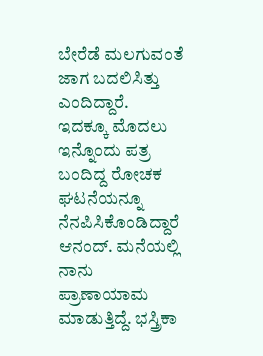ಬೇರೆಡೆ ಮಲಗುವಂತೆ ಜಾಗ ಬದಲಿಸಿತ್ತು ಎಂದಿದ್ದಾರೆ.
ಇದಕ್ಕೂ ಮೊದಲು ಇನ್ನೊಂದು ಪತ್ರ ಬಂದಿದ್ದ ರೋಚಕ ಘಟನೆಯನ್ನೂ ನೆನಪಿಸಿಕೊಂಡಿದ್ದಾರೆ ಆನಂದ್. ಮನೆಯಲ್ಲಿ ನಾನು ಪ್ರಾಣಾಯಾಮ ಮಾಡುತ್ತಿದ್ದೆ. ಭಸ್ತ್ರಿಕಾ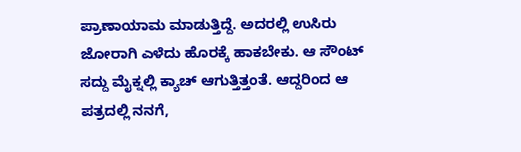ಪ್ರಾಣಾಯಾಮ ಮಾಡುತ್ತಿದ್ದೆ. ಅದರಲ್ಲಿ ಉಸಿರು ಜೋರಾಗಿ ಎಳೆದು ಹೊರಕ್ಕೆ ಹಾಕಬೇಕು. ಆ ಸೌಂಟ್ ಸದ್ದು ಮೈಕ್ನಲ್ಲಿ ಕ್ಯಾಚ್ ಆಗುತ್ತಿತ್ತಂತೆ. ಆದ್ದರಿಂದ ಆ ಪತ್ರದಲ್ಲಿ ನನಗೆ,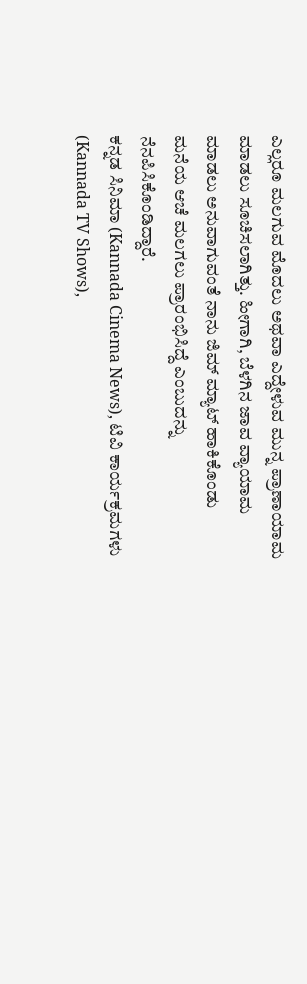ಎಲ್ಲರೂ ಮಲಗುವ ಮೊದಲು ಅಥವಾ ಎದ್ದೇಳುವ ಮುನ್ನ ಪ್ರಾಣಾಯಾಮ ಮಾಡಲು ಸೂಚಿಸಲಾಗಿತ್ತು. ಹೀಗಾಗಿ, ಬೆಳಗಿನ ಜಾವ ವ್ಯಾಯಾಮ ಮಾಡಲು ಅನುವಾಗುವಂತೆ ನಾನು ಜಿಮ್ ಮ್ಯಾಟ್ ಹಾಕಿಕೊಂಡು ಮನೆಯ ಆಚೆ ಮಲಗಲು ಪ್ರಾರಂಭಿಸಿದ್ದೆ ಎಂಬುದನ್ನು ನೆನಪಿಸಿಕೊಂಡಿದ್ದಾರೆ.
ಕನ್ನಡ ಸಿನಿಮಾ (Kannada Cinema News), ಟಿವಿ ಕಾರ್ಯಕ್ರಮಗಳು (Kannada TV Shows),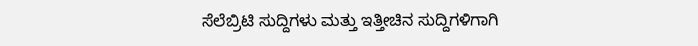ಸೆಲೆಬ್ರಿಟಿ ಸುದ್ದಿಗಳು ಮತ್ತು ಇತ್ತೀಚಿನ ಸುದ್ದಿಗಳಿಗಾಗಿ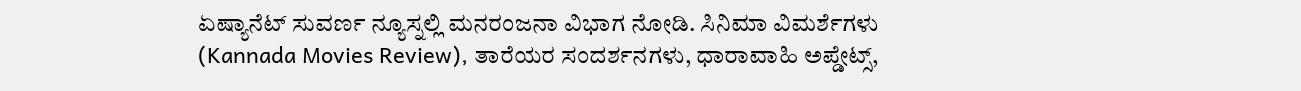ಏಷ್ಯಾನೆಟ್ ಸುವರ್ಣ ನ್ಯೂಸ್ನಲ್ಲಿ ಮನರಂಜನಾ ವಿಭಾಗ ನೋಡಿ. ಸಿನಿಮಾ ವಿಮರ್ಶೆಗಳು (Kannada Movies Review), ತಾರೆಯರ ಸಂದರ್ಶನಗಳು, ಧಾರಾವಾಹಿ ಅಪ್ಡೇಟ್ಸ್,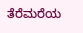ತೆರೆಮರೆಯ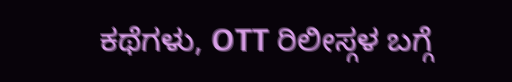ಕಥೆಗಳು, OTT ರಿಲೀಸ್ಗಳ ಬಗ್ಗೆ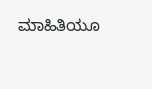ಮಾಹಿತಿಯೂ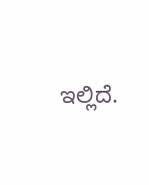ಇಲ್ಲಿದೆ.